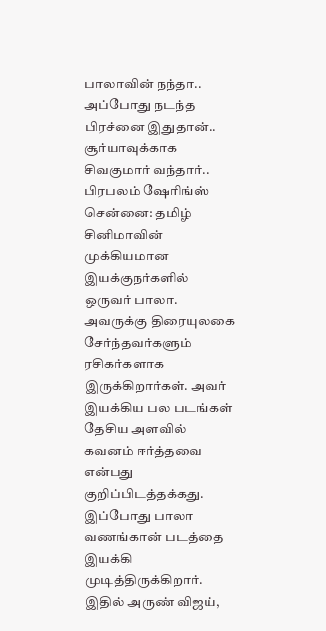பாலாவின் நந்தா.. அப்போது நடந்த பிரச்னை இதுதான்.. சூர்யாவுக்காக சிவகுமார் வந்தார்.. பிரபலம் ஷேரிங்ஸ்
சென்னை: தமிழ் சினிமாவின் முக்கியமான இயக்குநர்களில் ஒருவர் பாலா. அவருக்கு திரையுலகை சேர்ந்தவர்களும் ரசிகர்களாக இருக்கிறார்கள். அவர் இயக்கிய பல படங்கள் தேசிய அளவில் கவனம் ஈர்த்தவை என்பது குறிப்பிடத்தக்கது. இப்போது பாலா வணங்கான் படத்தை இயக்கி முடித்திருக்கிறார். இதில் அருண் விஜய்,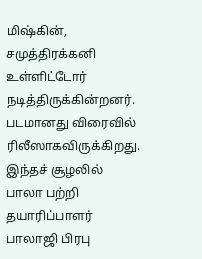மிஷ்கின், சமுத்திரக்கனி உள்ளிட்டோர் நடித்திருக்கின்றனர். படமானது விரைவில் ரிலீஸாகவிருக்கிறது. இந்தச் சூழலில் பாலா பற்றி தயாரிப்பாளர் பாலாஜி பிரபு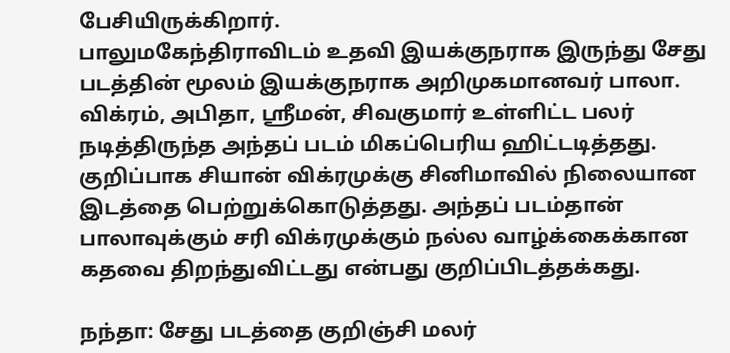பேசியிருக்கிறார்.
பாலுமகேந்திராவிடம் உதவி இயக்குநராக இருந்து சேது படத்தின் மூலம் இயக்குநராக அறிமுகமானவர் பாலா. விக்ரம், அபிதா, ஸ்ரீமன், சிவகுமார் உள்ளிட்ட பலர் நடித்திருந்த அந்தப் படம் மிகப்பெரிய ஹிட்டடித்தது. குறிப்பாக சியான் விக்ரமுக்கு சினிமாவில் நிலையான இடத்தை பெற்றுக்கொடுத்தது. அந்தப் படம்தான் பாலாவுக்கும் சரி விக்ரமுக்கும் நல்ல வாழ்க்கைக்கான கதவை திறந்துவிட்டது என்பது குறிப்பிடத்தக்கது.

நந்தா: சேது படத்தை குறிஞ்சி மலர்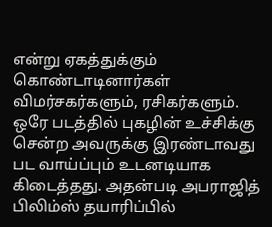என்று ஏகத்துக்கும் கொண்டாடினார்கள் விமர்சகர்களும், ரசிகர்களும். ஒரே படத்தில் புகழின் உச்சிக்கு சென்ற அவருக்கு இரண்டாவது பட வாய்ப்பும் உடனடியாக கிடைத்தது. அதன்படி அபராஜித் பிலிம்ஸ் தயாரிப்பில்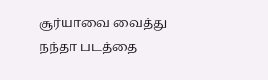சூர்யாவை வைத்து நந்தா படத்தை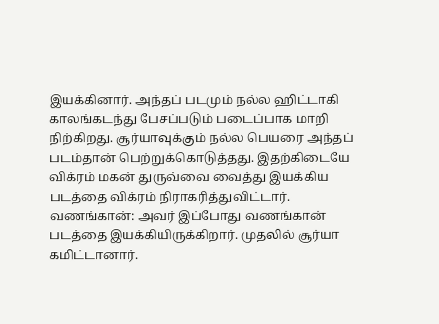இயக்கினார். அந்தப் படமும் நல்ல ஹிட்டாகி காலங்கடந்து பேசப்படும் படைப்பாக மாறி நிற்கிறது. சூர்யாவுக்கும் நல்ல பெயரை அந்தப் படம்தான் பெற்றுக்கொடுத்தது. இதற்கிடையே விக்ரம் மகன் துருவ்வை வைத்து இயக்கிய படத்தை விக்ரம் நிராகரித்துவிட்டார்.
வணங்கான்: அவர் இப்போது வணங்கான் படத்தை இயக்கியிருக்கிறார். முதலில் சூர்யா கமிட்டானார்.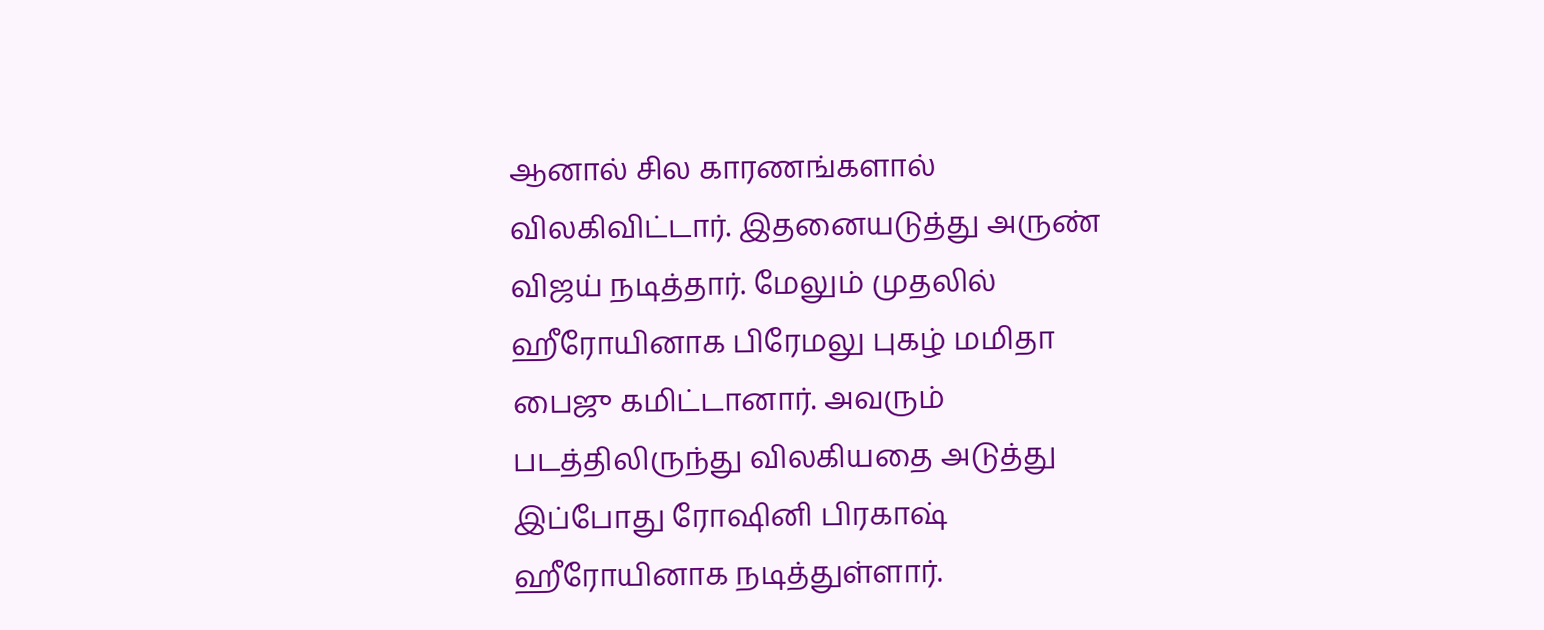ஆனால் சில காரணங்களால் விலகிவிட்டார். இதனையடுத்து அருண் விஜய் நடித்தார். மேலும் முதலில் ஹீரோயினாக பிரேமலு புகழ் மமிதா பைஜு கமிட்டானார். அவரும் படத்திலிருந்து விலகியதை அடுத்து இப்போது ரோஷினி பிரகாஷ் ஹீரோயினாக நடித்துள்ளார்.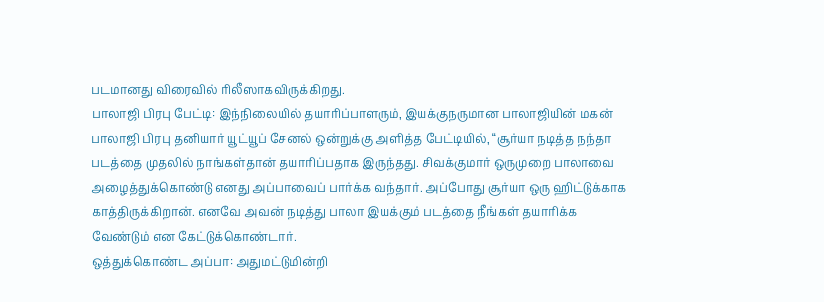படமானது விரைவில் ரிலீஸாகவிருக்கிறது.
பாலாஜி பிரபு பேட்டி: இந்நிலையில் தயாரிப்பாளரும், இயக்குநருமான பாலாஜியின் மகன் பாலாஜி பிரபு தனியார் யூட்யூப் சேனல் ஒன்றுக்கு அளித்த பேட்டியில், “சூர்யா நடித்த நந்தா படத்தை முதலில் நாங்கள்தான் தயாரிப்பதாக இருந்தது. சிவக்குமார் ஒருமுறை பாலாவை அழைத்துக்கொண்டு எனது அப்பாவைப் பார்க்க வந்தார். அப்போது சூர்யா ஒரு ஹிட்டுக்காக காத்திருக்கிறான். எனவே அவன் நடித்து பாலா இயக்கும் படத்தை நீங்கள் தயாரிக்க வேண்டும் என கேட்டுக்கொண்டார்.
ஒத்துக்கொண்ட அப்பா: அதுமட்டுமின்றி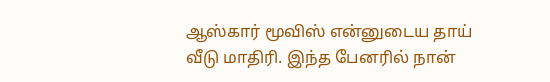ஆஸ்கார் மூவிஸ் என்னுடைய தாய் வீடு மாதிரி. இந்த பேனரில் நான்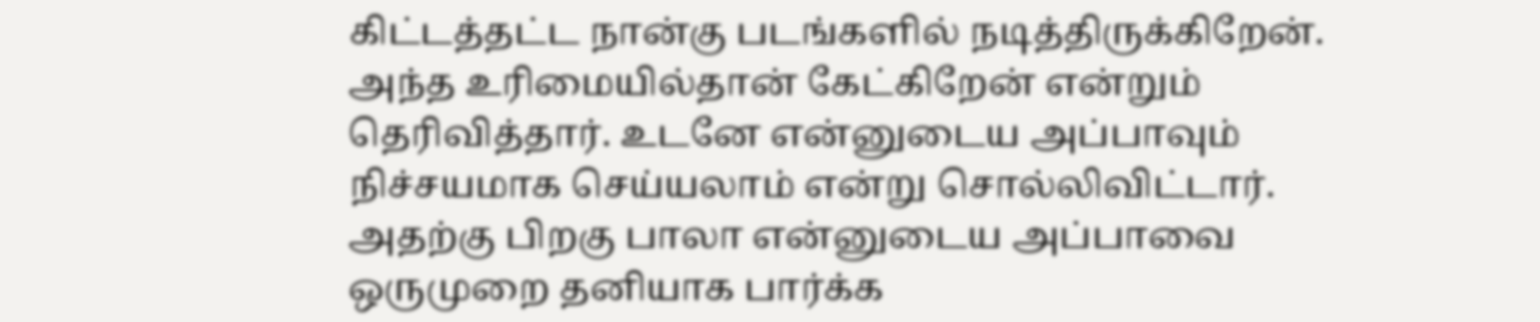கிட்டத்தட்ட நான்கு படங்களில் நடித்திருக்கிறேன். அந்த உரிமையில்தான் கேட்கிறேன் என்றும் தெரிவித்தார். உடனே என்னுடைய அப்பாவும் நிச்சயமாக செய்யலாம் என்று சொல்லிவிட்டார். அதற்கு பிறகு பாலா என்னுடைய அப்பாவை ஒருமுறை தனியாக பார்க்க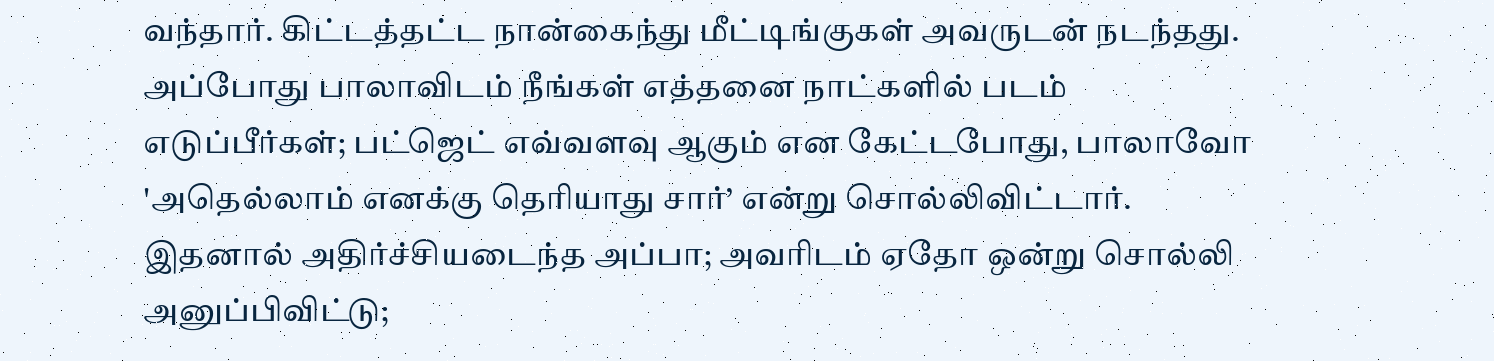வந்தார். கிட்டத்தட்ட நான்கைந்து மீட்டிங்குகள் அவருடன் நடந்தது. அப்போது பாலாவிடம் நீங்கள் எத்தனை நாட்களில் படம் எடுப்பீர்கள்; பட்ஜெட் எவ்வளவு ஆகும் என கேட்டபோது, பாலாவோ 'அதெல்லாம் எனக்கு தெரியாது சார்’ என்று சொல்லிவிட்டார். இதனால் அதிர்ச்சியடைந்த அப்பா; அவரிடம் ஏதோ ஒன்று சொல்லி அனுப்பிவிட்டு;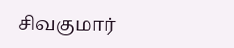சிவகுமார்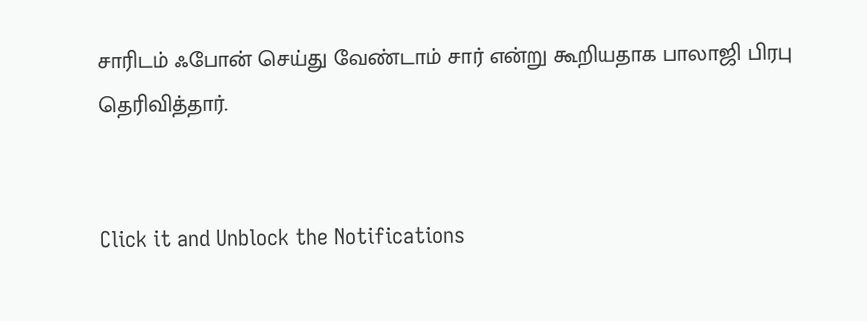சாரிடம் ஃபோன் செய்து வேண்டாம் சார் என்று கூறியதாக பாலாஜி பிரபு தெரிவித்தார்.


Click it and Unblock the Notifications